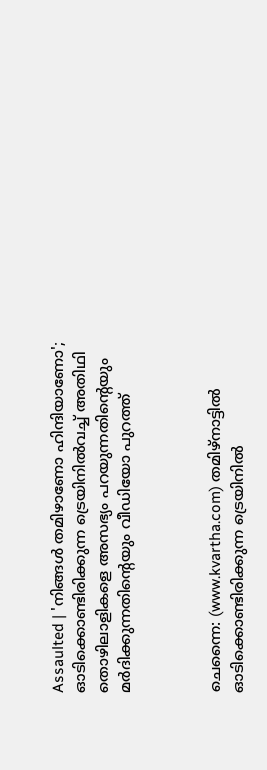Assaulted | 'നിങ്ങള്‍ തമിഴാണോ ഹിന്ദിയാണോ'; ഓടിക്കൊണ്ടിരിക്കുന്ന ട്രെയിനില്‍വച്ച് അതിഥി തൊഴിലാളികളെ അസഭ്യം പറയുന്നതിന്റെയും മര്‍ദിക്കുന്നതിന്റെയും വീഡിയോ പുറത്ത്



ചെന്നൈ: (www.kvartha.com) തമിഴ്‌നാട്ടില്‍ ഓടിക്കൊണ്ടിരിക്കുന്ന ട്രെയിനില്‍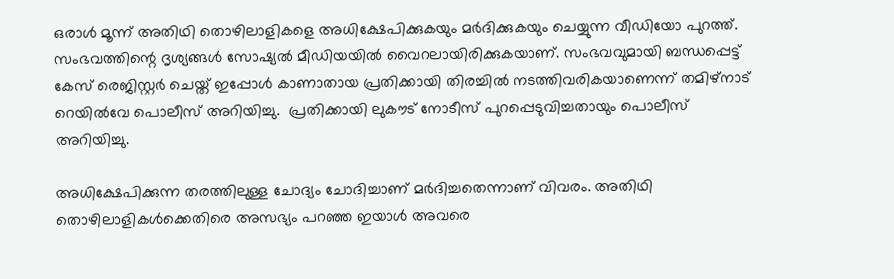ഒരാള്‍ മൂന്ന് അതിഥി തൊഴിലാളികളെ അധിക്ഷേപിക്കുകയും മര്‍ദിക്കുകയും ചെയ്യുന്ന വീഡിയോ പുറത്ത്. സംഭവത്തിന്റെ ദൃശ്യങ്ങള്‍ സോഷ്യല്‍ മീഡിയയില്‍ വൈറലായിരിക്കുകയാണ്. സംഭവവുമായി ബന്ധപ്പെട്ട് കേസ് രെജിസ്റ്റര്‍ ചെയ്ത് ഇപ്പോള്‍ കാണാതായ പ്രതിക്കായി തിരച്ചില്‍ നടത്തിവരികയാണെന്ന് തമിഴ്നാട് റെയില്‍വേ പൊലീസ് അറിയിച്ചു.  പ്രതിക്കായി ലുകൗട് നോടീസ് പുറപ്പെടുവിച്ചതായും പൊലീസ് അറിയിച്ചു.

അധിക്ഷേപിക്കുന്ന തരത്തിലുള്ള ചോദ്യം ചോദിച്ചാണ് മര്‍ദിച്ചതെന്നാണ് വിവരം. അതിഥി തൊഴിലാളികള്‍ക്കെതിരെ അസഭ്യം പറഞ്ഞ ഇയാള്‍ അവരെ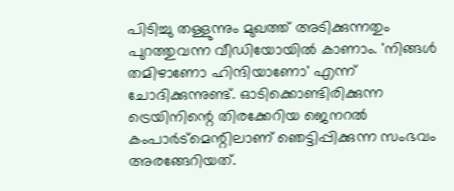പിടിച്ചു തള്ളുന്നും മുഖത്ത് അടിക്കുന്നതും പുറത്തുവന്ന വീഡിയോയില്‍ കാണാം. 'നിങ്ങള്‍ തമിഴാണോ ഹിന്ദിയാണോ' എന്ന് ചോദിക്കുന്നുണ്ട്. ഓടിക്കൊണ്ടിരിക്കുന്ന ട്രെയിനിന്റെ തിരക്കേറിയ ജെനറല്‍ കംപാര്‍ട്‌മെന്റിലാണ് ഞെട്ടിപ്പിക്കുന്ന സംഭവം അരങ്ങേറിയത്.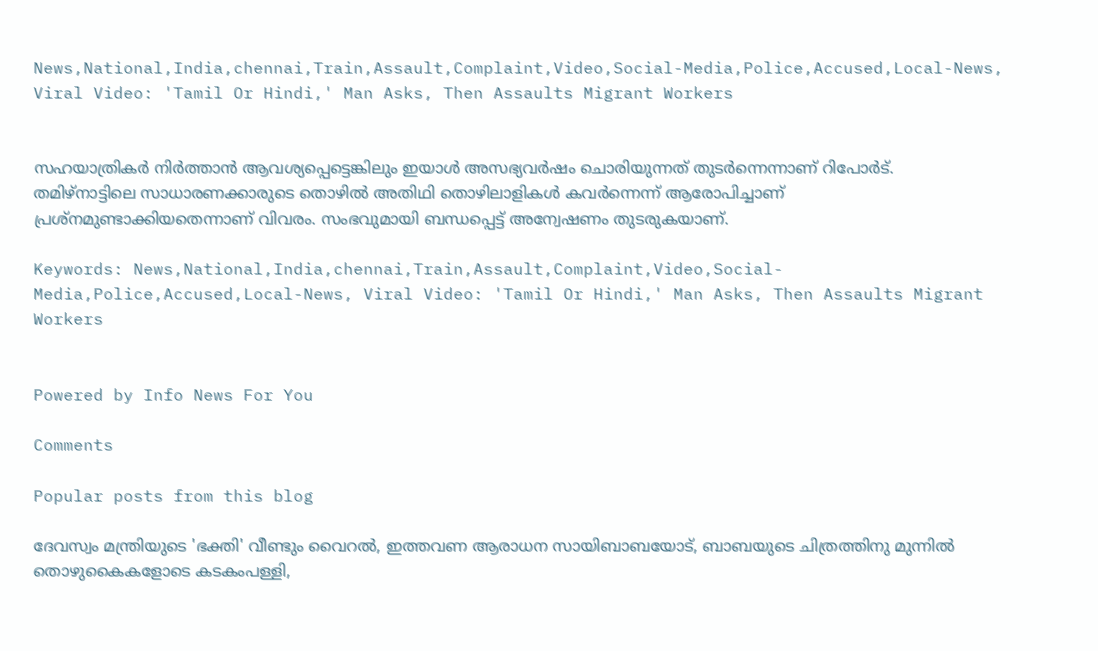News,National,India,chennai,Train,Assault,Complaint,Video,Social-Media,Police,Accused,Local-News, Viral Video: 'Tamil Or Hindi,' Man Asks, Then Assaults Migrant Workers


സഹയാത്രികര്‍ നിര്‍ത്താന്‍ ആവശ്യപ്പെട്ടെങ്കിലും ഇയാള്‍ അസഭ്യവര്‍ഷം ചൊരിയുന്നത് തുടര്‍ന്നെന്നാണ് റിപോര്‍ട്. തമിഴ്‌നാട്ടിലെ സാധാരണക്കാരുടെ തൊഴില്‍ അതിഥി തൊഴിലാളികള്‍ കവര്‍ന്നെന്ന് ആരോപിച്ചാണ് പ്രശ്‌നമുണ്ടാക്കിയതെന്നാണ് വിവരം. സംഭവുമായി ബന്ധപ്പെട്ട് അന്വേഷണം തുടരുകയാണ്.

Keywords: News,National,India,chennai,Train,Assault,Complaint,Video,Social-Media,Police,Accused,Local-News, Viral Video: 'Tamil Or Hindi,' Man Asks, Then Assaults Migrant Workers


Powered by Info News For You

Comments

Popular posts from this blog

ദേവസ്വം മന്ത്രിയുടെ 'ഭക്തി' വീണ്ടും വൈറല്‍, ഇത്തവണ ആരാധന സായിബാബയോട്, ബാബയുടെ ചിത്രത്തിനു മുന്നില്‍ തൊഴുകൈകളോടെ കടകംപള്ളി,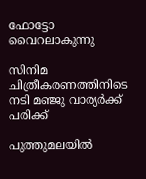ഫോട്ടോ വൈറലാകുന്നു

സിനിമ ചിത്രീകരണത്തിനിടെ നടി മഞ്ജു വാര്യര്‍ക്ക് പരിക്ക്

പുത്തുമലയില്‍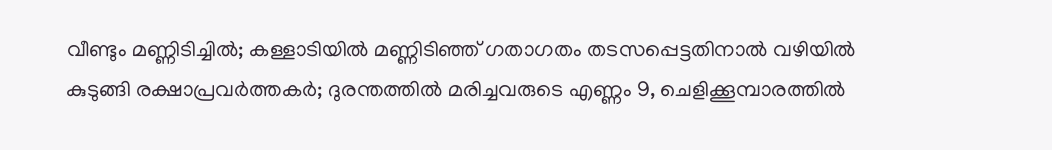വീണ്ടും മണ്ണിടിച്ചില്‍; കള്ളാടിയില്‍ മണ്ണിടിഞ്ഞ് ഗതാഗതം തടസപ്പെട്ടതിനാല്‍ വഴിയില്‍ കുടുങ്ങി രക്ഷാപ്രവര്‍ത്തകര്‍; ദുരന്തത്തില്‍ മരിച്ചവരുടെ എണ്ണം 9, ചെളിക്കൂമ്പാരത്തില്‍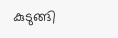കുടുങ്ങി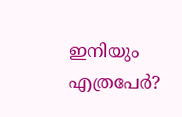ഇനിയും എത്രപേര്‍?